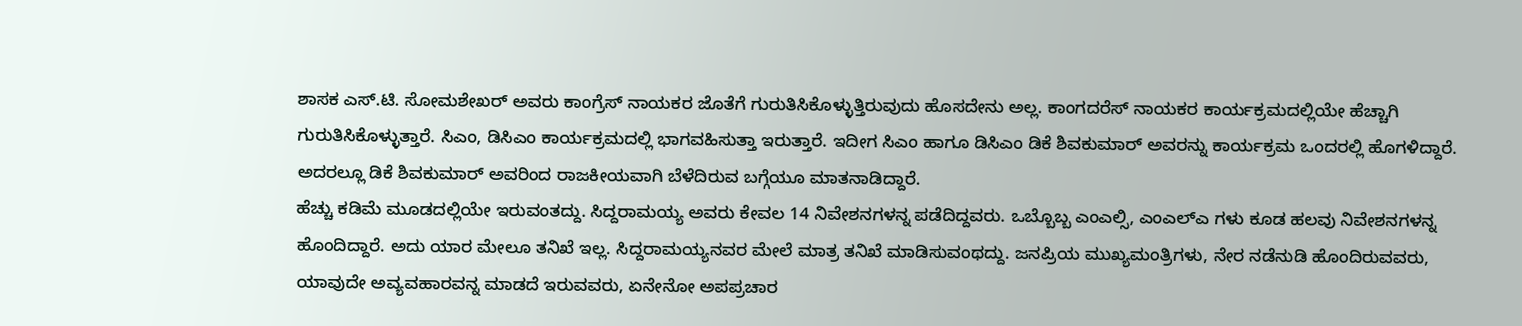ಶಾಸಕ ಎಸ್.ಟಿ. ಸೋಮಶೇಖರ್ ಅವರು ಕಾಂಗ್ರೆಸ್ ನಾಯಕರ ಜೊತೆಗೆ ಗುರುತಿಸಿಕೊಳ್ಳುತ್ತಿರುವುದು ಹೊಸದೇನು ಅಲ್ಲ. ಕಾಂಗದರೆಸ್ ನಾಯಕರ ಕಾರ್ಯಕ್ರಮದಲ್ಲಿಯೇ ಹೆಚ್ಚಾಗಿ ಗುರುತಿಸಿಕೊಳ್ಳುತ್ತಾರೆ. ಸಿಎಂ, ಡಿಸಿಎಂ ಕಾರ್ಯಕ್ರಮದಲ್ಲಿ ಭಾಗವಹಿಸುತ್ತಾ ಇರುತ್ತಾರೆ. ಇದೀಗ ಸಿಎಂ ಹಾಗೂ ಡಿಸಿಎಂ ಡಿಕೆ ಶಿವಕುಮಾರ್ ಅವರನ್ನು ಕಾರ್ಯಕ್ರಮ ಒಂದರಲ್ಲಿ ಹೊಗಳಿದ್ದಾರೆ. ಅದರಲ್ಲೂ ಡಿಕೆ ಶಿವಕುಮಾರ್ ಅವರಿಂದ ರಾಜಕೀಯವಾಗಿ ಬೆಳೆದಿರುವ ಬಗ್ಗೆಯೂ ಮಾತನಾಡಿದ್ದಾರೆ.
ಹೆಚ್ಚು ಕಡಿಮೆ ಮೂಡದಲ್ಲಿಯೇ ಇರುವಂತದ್ದು. ಸಿದ್ದರಾಮಯ್ಯ ಅವರು ಕೇವಲ 14 ನಿವೇಶನಗಳನ್ನ ಪಡೆದಿದ್ದವರು. ಒಬ್ಬೊಬ್ಬ ಎಂಎಲ್ಸಿ, ಎಂಎಲ್ಎ ಗಳು ಕೂಡ ಹಲವು ನಿವೇಶನಗಳನ್ನ ಹೊಂದಿದ್ದಾರೆ. ಅದು ಯಾರ ಮೇಲೂ ತನಿಖೆ ಇಲ್ಲ. ಸಿದ್ದರಾಮಯ್ಯನವರ ಮೇಲೆ ಮಾತ್ರ ತನಿಖೆ ಮಾಡಿಸುವಂಥದ್ದು. ಜನಪ್ರಿಯ ಮುಖ್ಯಮಂತ್ರಿಗಳು, ನೇರ ನಡೆನುಡಿ ಹೊಂದಿರುವವರು, ಯಾವುದೇ ಅವ್ಯವಹಾರವನ್ನ ಮಾಡದೆ ಇರುವವರು, ಏನೇನೋ ಅಪಪ್ರಚಾರ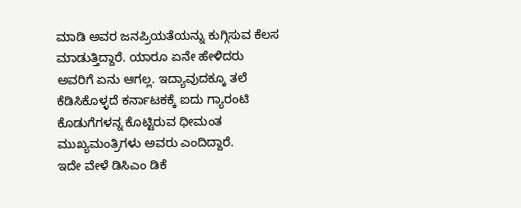ಮಾಡಿ ಅವರ ಜನಪ್ರಿಯತೆಯನ್ನು ಕುಗ್ಗಿಸುವ ಕೆಲಸ ಮಾಡುತ್ತಿದ್ದಾರೆ. ಯಾರೂ ಏನೇ ಹೇಳಿದರು ಅವರಿಗೆ ಏನು ಆಗಲ್ಲ. ಇದ್ಯಾವುದಕ್ಕೂ ತಲೆ ಕೆಡಿಸಿಕೊಳ್ಳದೆ ಕರ್ನಾಟಕಕ್ಕೆ ಐದು ಗ್ಯಾರಂಟಿ ಕೊಡುಗೆಗಳನ್ನ ಕೊಟ್ಟಿರುವ ಧೀಮಂತ ಮುಖ್ಯಮಂತ್ರಿಗಳು ಅವರು ಎಂದಿದ್ದಾರೆ.
ಇದೇ ವೇಳೆ ಡಿಸಿಎಂ ಡಿಕೆ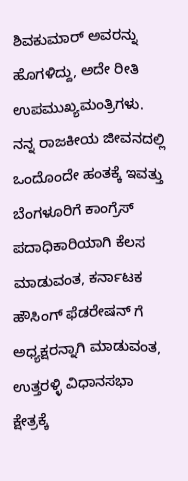ಶಿವಕುಮಾರ್ ಅವರನ್ನು ಹೊಗಳಿದ್ದು, ಅದೇ ರೀತಿ ಉಪಮುಖ್ಯಮಂತ್ರಿಗಳು. ನನ್ನ ರಾಜಕೀಯ ಜೀವನದಲ್ಲಿ ಒಂದೊಂದೇ ಹಂತಕ್ಕೆ ಇವತ್ತು ಬೆಂಗಳೂರಿಗೆ ಕಾಂಗ್ರೆಸ್ ಪದಾಧಿಕಾರಿಯಾಗಿ ಕೆಲಸ ಮಾಡುವಂತ, ಕರ್ನಾಟಕ ಹೌಸಿಂಗ್ ಫೆಡರೇಷನ್ ಗೆ ಅಧ್ಯಕ್ಷರನ್ನಾಗಿ ಮಾಡುವಂತ, ಉತ್ತರಳ್ಳಿ ವಿಧಾನಸಭಾ ಕ್ಷೇತ್ರಕ್ಕೆ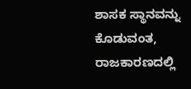ಶಾಸಕ ಸ್ಥಾನವನ್ನು ಕೊಡುವಂತ, ರಾಜಕಾರಣದಲ್ಲಿ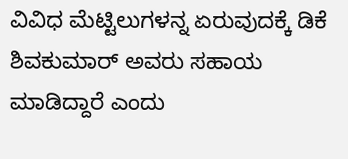ವಿವಿಧ ಮೆಟ್ಟಿಲುಗಳನ್ನ ಏರುವುದಕ್ಕೆ ಡಿಕೆ ಶಿವಕುಮಾರ್ ಅವರು ಸಹಾಯ ಮಾಡಿದ್ದಾರೆ ಎಂದು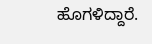ಹೊಗಳಿದ್ದಾರೆ.